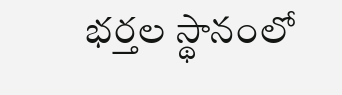భర్తల స్థానంలో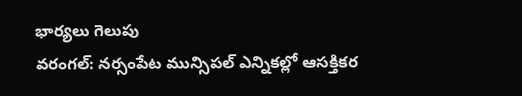భార్యలు గెలుపు
వరంగల్: నర్సంపేట మున్సిపల్ ఎన్నికల్లో ఆసక్తికర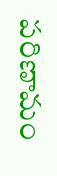పరిణామం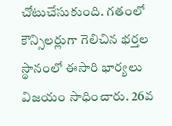చోటుచేసుకుంది. గతంలో కౌన్సిలర్లుగా గెలిచిన భర్తల స్థానంలో ఈసారి భార్యలు విజయం సాధించారు. 26వ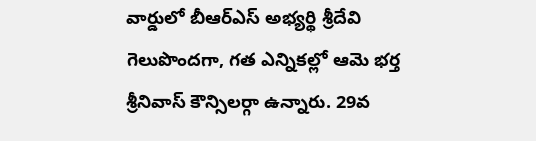వార్డులో బీఆర్ఎస్ అభ్యర్థి శ్రీదేవి గెలుపొందగా, గత ఎన్నికల్లో ఆమె భర్త శ్రీనివాస్ కౌన్సిలర్గా ఉన్నారు. 29వ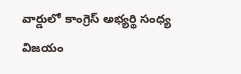వార్డులో కాంగ్రెస్ అభ్యర్థి సంధ్య విజయం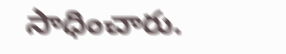సాధించారు.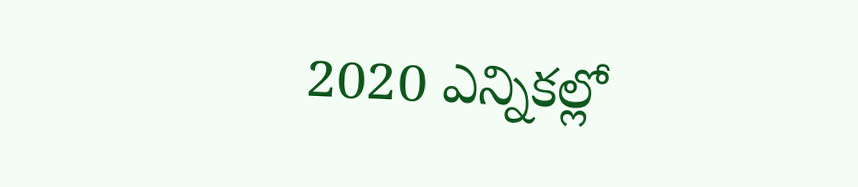2020 ఎన్నికల్లో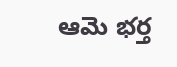ఆమె భర్త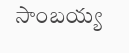సాంబయ్య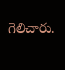గెలిచారు.